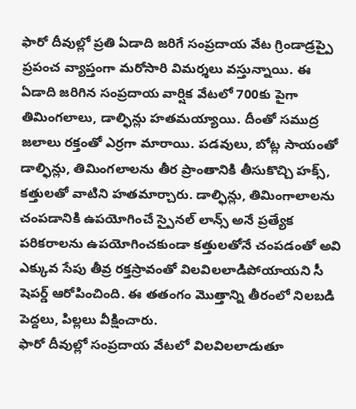ఫారో దీవుల్లో ప్రతి ఏడాది జరిగే సంప్రదాయ వేట గ్రిండాడ్రప్పై ప్రపంచ వ్యాప్తంగా మరోసారి విమర్శలు వస్తున్నాయి. ఈ ఏడాది జరిగిన సంప్రదాయ వార్షిక వేటలో 700కు పైగా తిమింగలాలు, డాల్ఫిన్లు హతమయ్యాయి. దీంతో సముద్ర జలాలు రక్తంతో ఎర్రగా మారాయి. పడవులు, బోట్ల సాయంతో డాల్ఫిన్లు, తిమింగలాలను తీర ప్రాంతానికి తీసుకొచ్చి హక్స్, కత్తులతో వాటిని హతమార్చారు. డాల్ఫిన్లు, తిమింగాలాలను చంపడానికి ఉపయోగించే స్పైనల్ లాన్స్ అనే ప్రత్యేక పరికరాలను ఉపయోగించకుండా కత్తులతోనే చంపడంతో అవి ఎక్కువ సేపు తీవ్ర రక్తస్రావంతో విలవిలలాడిపోయాయని సీ షెపర్డ్ ఆరోపించింది. ఈ తతంగం మొత్తాన్ని తీరంలో నిలబడి పెద్దలు, పిల్లలు వీక్షించారు.
ఫారో దీవుల్లో సంప్రదాయ వేటలో విలవిలలాడుతూ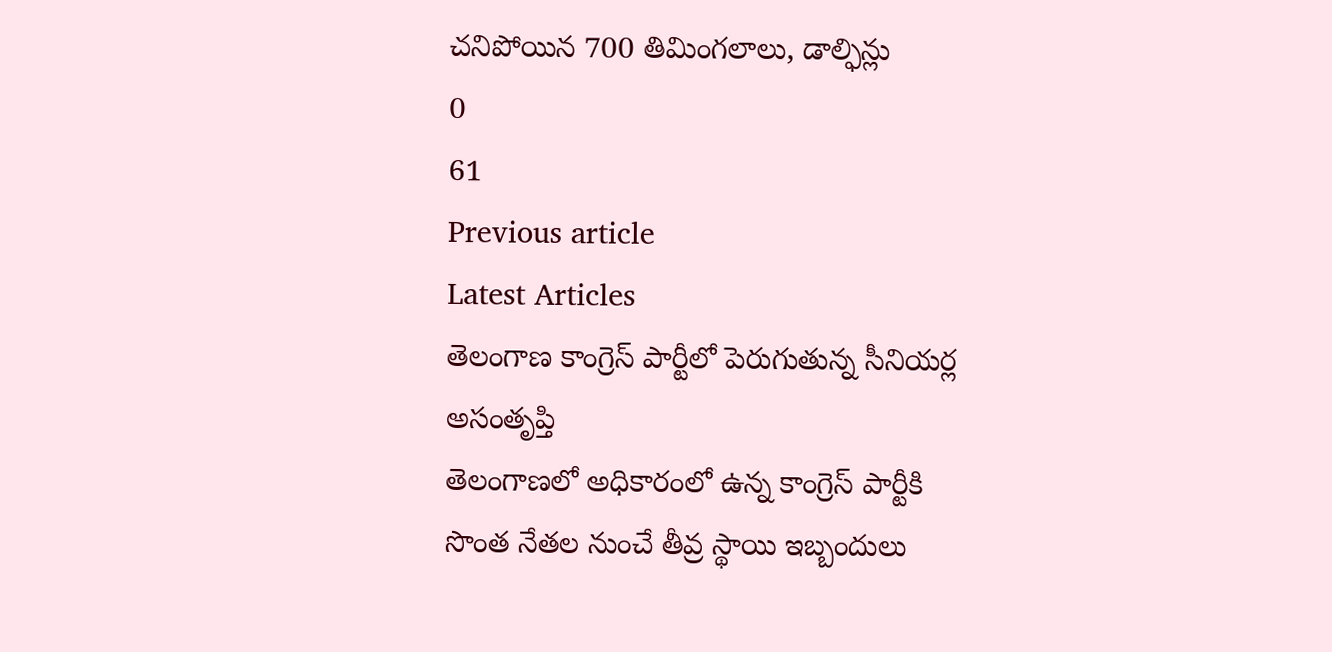చనిపోయిన 700 తిమింగలాలు, డాల్ఫిన్లు
0
61
Previous article
Latest Articles
తెలంగాణ కాంగ్రెస్ పార్టీలో పెరుగుతున్న సీనియర్ల అసంతృప్తి
తెలంగాణలో అధికారంలో ఉన్న కాంగ్రెస్ పార్టీకి సొంత నేతల నుంచే తీవ్ర స్థాయి ఇబ్బందులు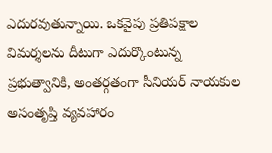ఎదురవుతున్నాయి. ఒకవైపు ప్రతిపక్షాల విమర్శలను దీటుగా ఎదుర్కొంటున్న ప్రభుత్వానికి, అంతర్గతంగా సీనియర్ నాయకుల అసంతృప్తి వ్యవహారం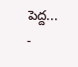పెద్ద...
-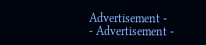Advertisement -
- Advertisement -